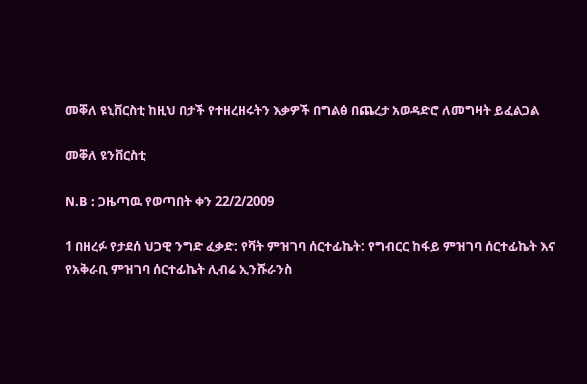መቐለ ዩኒቨርስቲ ከዚህ በታች የተዘረዘሩትን እቃዎች በግልፅ በጨረታ አወዳድሮ ለመግዛት ይፈልጋል

መቐለ ዩንቨርስቲ

N.B : ጋዜጣዉ የወጣበት ቀን 22/2/2009

1 በዘረፉ የታደሰ ህጋዊ ንግድ ፈቃድ: የቫት ምዝገባ ሰርተፊኬት: የግብርር ከፋይ ምዝገባ ሰርተፊኬት እና የአቅራቢ ምዝገባ ሰርተፊኬት ሊብሬ ኢንሹራንስ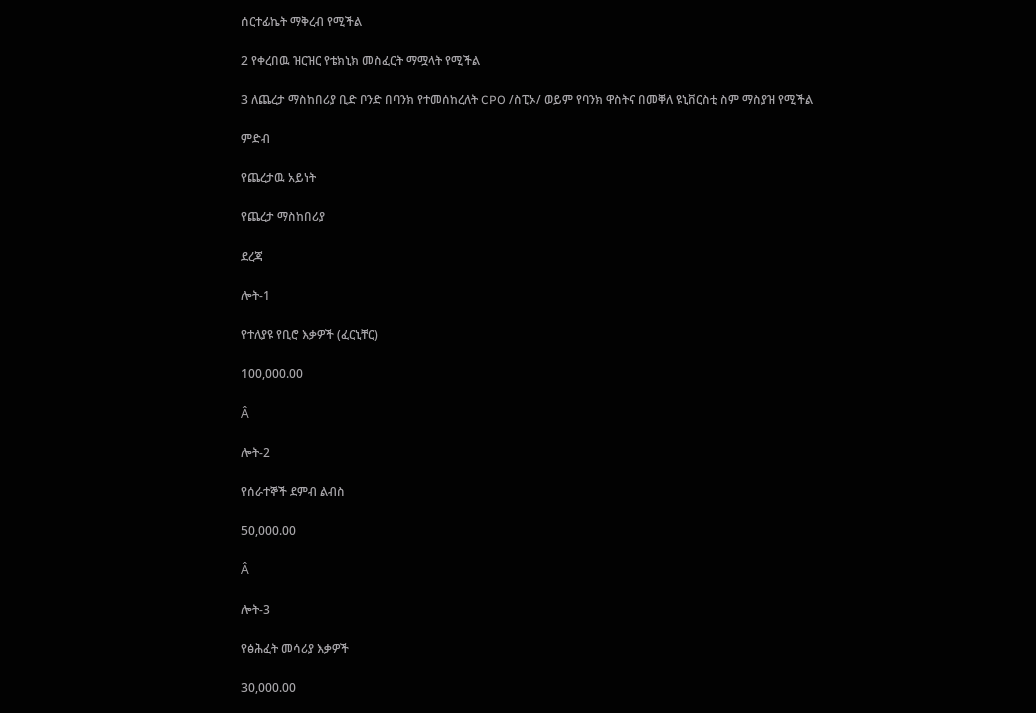ሰርተፊኬት ማቅረብ የሚችል

2 የቀረበዉ ዝርዝር የቴክኒክ መስፈርት ማሟላት የሚችል

3 ለጨረታ ማስከበሪያ ቢድ ቦንድ በባንክ የተመሰከረለት CPO /ስፒኦ/ ወይም የባንክ ዋስትና በመቐለ ዩኒቨርስቲ ስም ማስያዝ የሚችል

ምድብ

የጨረታዉ አይነት

የጨረታ ማስከበሪያ

ደረጃ

ሎት-1

የተለያዩ የቢሮ እቃዎች (ፈርኒቸር)

100,000.00

Â

ሎት-2

የሰራተኞች ደምብ ልብስ

50,000.00

Â

ሎት-3

የፅሕፈት መሳሪያ እቃዎች

30,000.00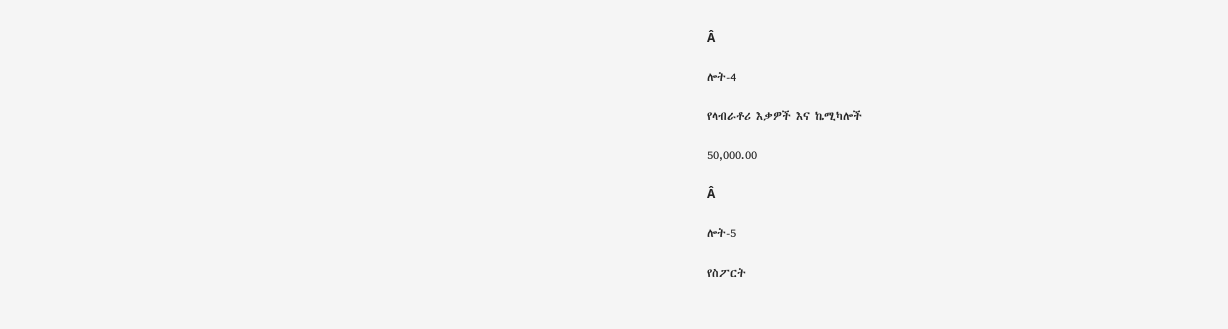Â

ሎት-4

የላብራቶሪ እቃዎች እና ኬሚካሎች

50,000.00

Â

ሎት-5

የስፖርት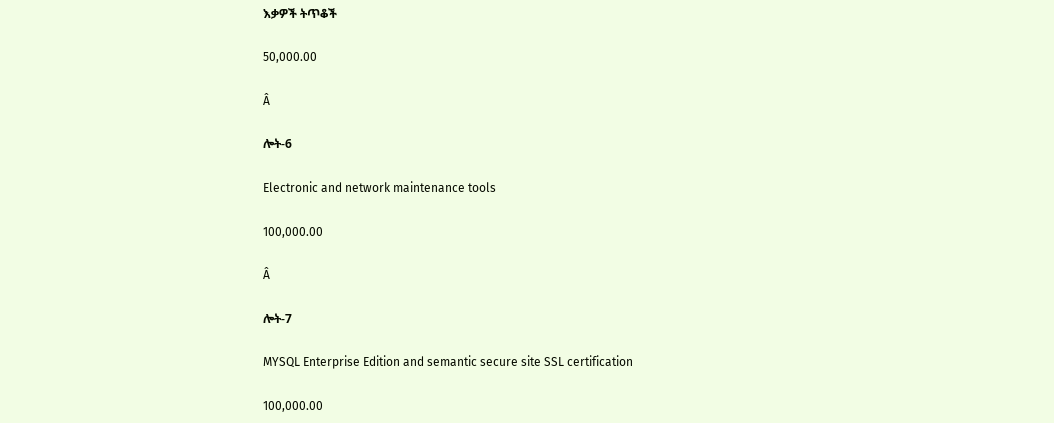እቃዎች ትጥቆች

50,000.00

Â

ሎት-6

Electronic and network maintenance tools

100,000.00

Â

ሎት-7

MYSQL Enterprise Edition and semantic secure site SSL certification

100,000.00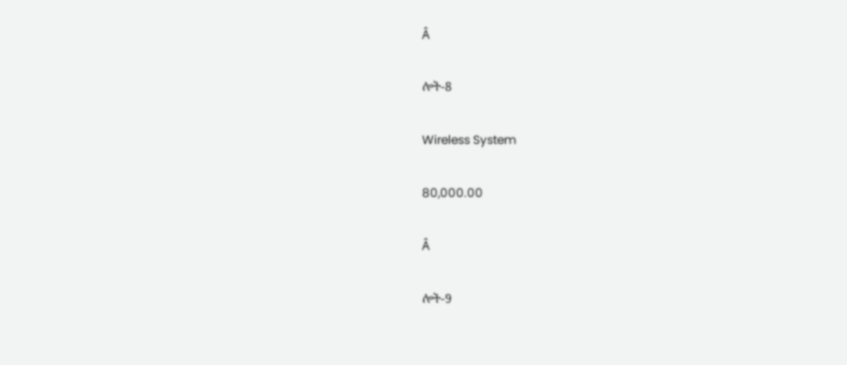Â

ሎት-8

Wireless System

80,000.00

Â

ሎት-9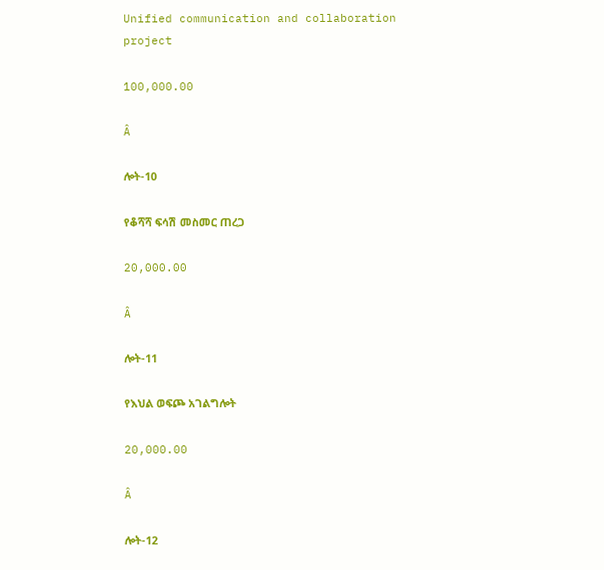Unified communication and collaboration project

100,000.00

Â

ሎት-10

የቆሻሻ ፍሳሽ መስመር ጠረጋ

20,000.00

Â

ሎት-11

የእህል ወፍጮ አገልግሎት

20,000.00

Â

ሎት-12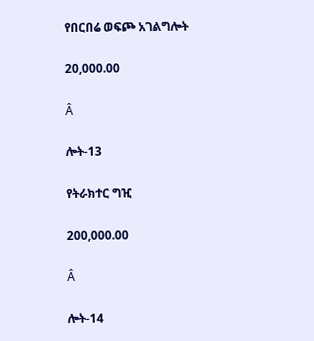የበርበሬ ወፍጮ አገልግሎት

20,000.00

Â

ሎት-13

የትራክተር ግዢ

200,000.00

Â

ሎት-14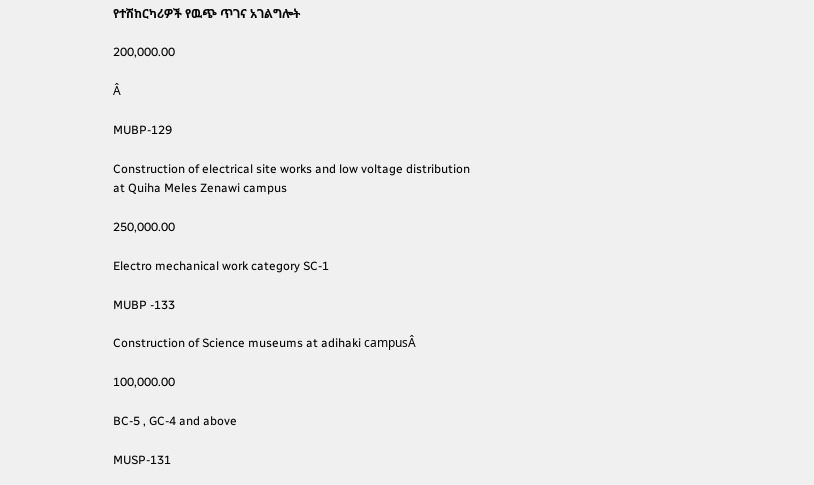የተሽከርካሪዎች የዉጭ ጥገና አገልግሎት

200,000.00

Â

MUBP-129

Construction of electrical site works and low voltage distribution at Quiha Meles Zenawi campus

250,000.00

Electro mechanical work category SC-1

MUBP -133

Construction of Science museums at adihaki campusÂ

100,000.00

BC-5 , GC-4 and above

MUSP-131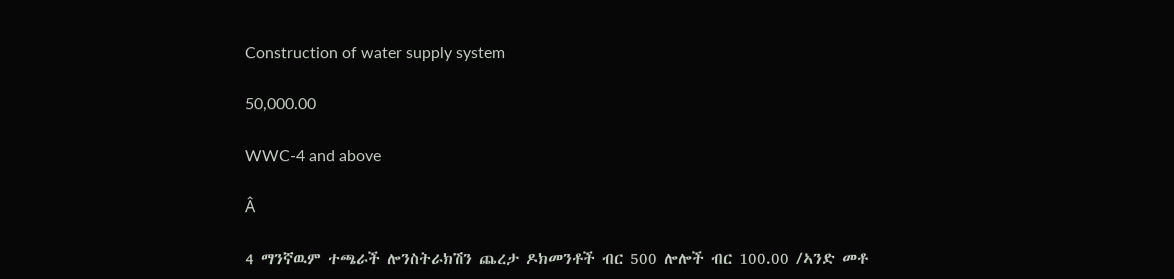Construction of water supply system

50,000.00

WWC-4 and above

Â

4 ማንኛዉም ተጫራች ሎንስትራክሽን ጨረታ ዶክመንቶች ብር 500 ሎሎች ብር 100.00 /ኣንድ መቶ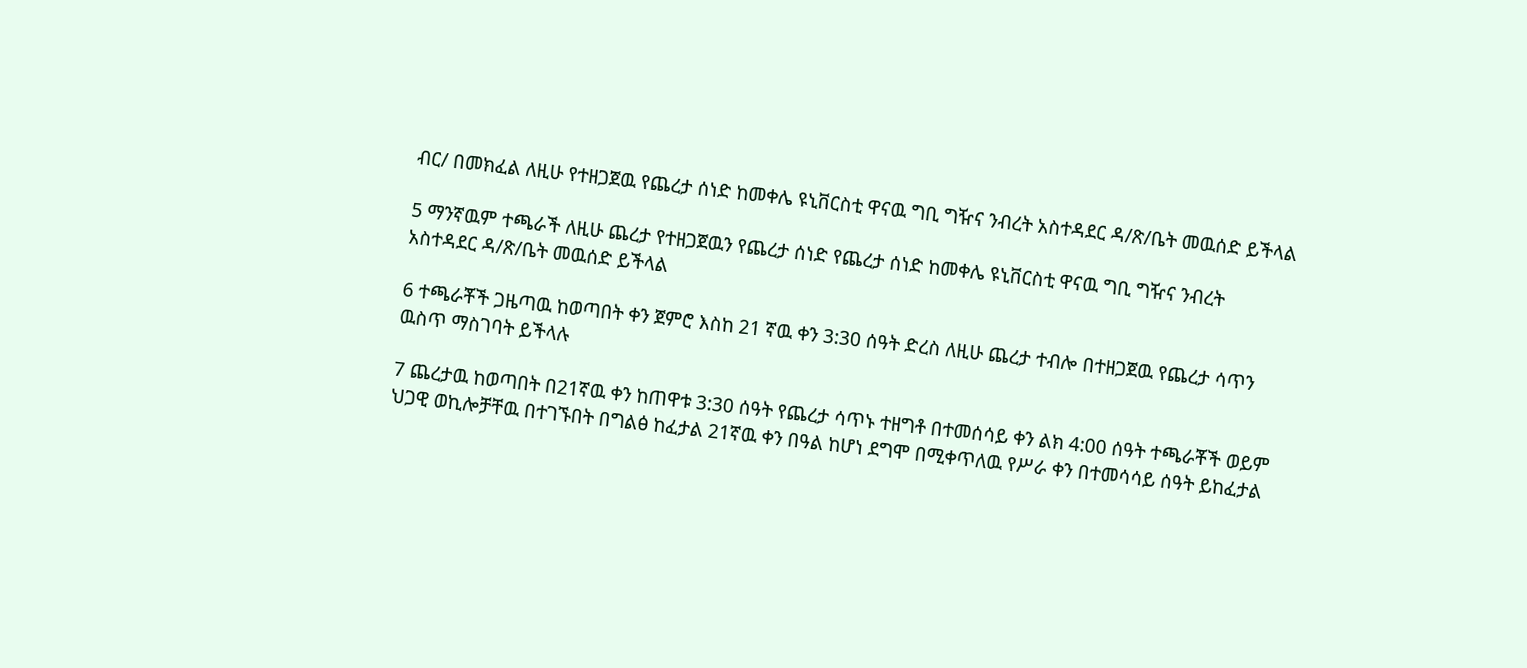ብር/ በመክፈል ለዚሁ የተዘጋጀዉ የጨረታ ሰነድ ከመቀሌ ዩኒቨርስቲ ዋናዉ ግቢ ግዥና ንብረት አስተዳደር ዳ/ጽ/ቤት መዉሰድ ይችላል

5 ማንኛዉም ተጫራች ለዚሁ ጨረታ የተዘጋጀዉን የጨረታ ሰነድ የጨረታ ሰነድ ከመቀሌ ዩኒቨርስቲ ዋናዉ ግቢ ግዥና ንብረት አስተዳደር ዳ/ጽ/ቤት መዉሰድ ይችላል

6 ተጫራቾች ጋዜጣዉ ከወጣበት ቀን ጀምሮ እስከ 21 ኛዉ ቀን 3:30 ሰዓት ድረስ ለዚሁ ጨረታ ተብሎ በተዘጋጀዉ የጨረታ ሳጥን ዉስጥ ማስገባት ይችላሉ

7 ጨረታዉ ከወጣበት በ21ኛዉ ቀን ከጠዋቱ 3:30 ሰዓት የጨረታ ሳጥኑ ተዘግቶ በተመሰሳይ ቀን ልክ 4:00 ሰዓት ተጫራቾች ወይም ህጋዊ ወኪሎቻቸዉ በተገኙበት በግልፅ ከፈታል 21ኛዉ ቀን በዓል ከሆነ ደግሞ በሚቀጥለዉ የሥራ ቀን በተመሳሳይ ሰዓት ይከፈታል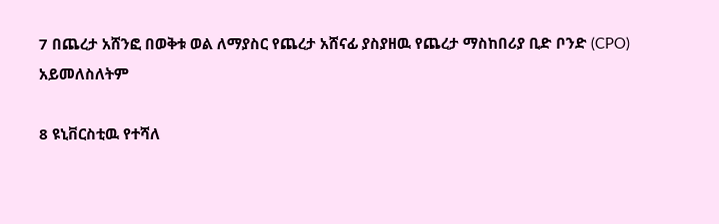7 በጨረታ አሸንፎ በወቅቱ ወል ለማያስር የጨረታ አሸናፊ ያስያዘዉ የጨረታ ማስከበሪያ ቢድ ቦንድ (CPO) አይመለስለትም

8 ዩኒቨርስቲዉ የተሻለ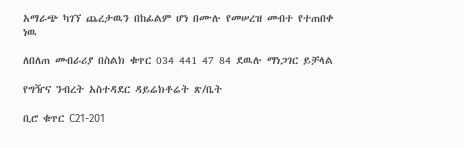አማራጭ ካገኘ ጨረታዉን በከፊልም ሆነ በሙሉ የመሠረዝ መብተ የተጠበቀ ነዉ

ለበለጠ መብራሪያ በስልክ ቁጥር 034 441 47 84 ደዉሉ ማነጋገር ይቻላል

የግዥና ንብረት አስተዳደር ዳይሬክቶሬት ጽ/ቤት

ቢሮ ቁጥር C21-201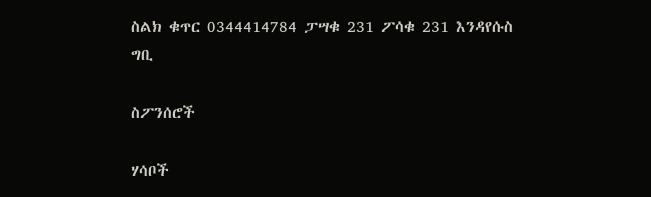ስልክ ቁጥር 0344414784 ፓሣቁ 231 ፖሳቁ 231 እንዳየሱስ ግቢ

ስፖንሰሮች

ሃሳቦች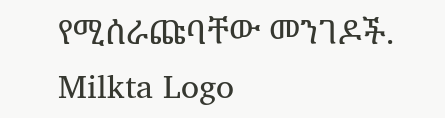የሚሰራጩባቸው መንገዶች.
Milkta Logo